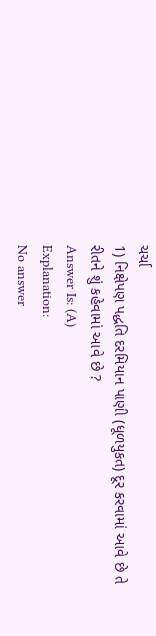ચર્ચા
1) નિક્ષેપણ પદ્ધતિ દરમિયાન પાણી (ધૂળયુકત) દૂર કરવામાં આવે છે તે રીતને શું કહેવામાં આવે છે ?
Answer Is: (A)
Explanation:
No answer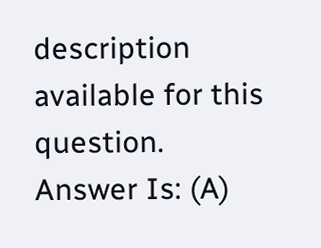description available for this question.
Answer Is: (A)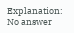Explanation:
No answer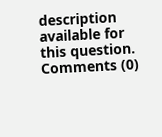description available for this question.
Comments (0)